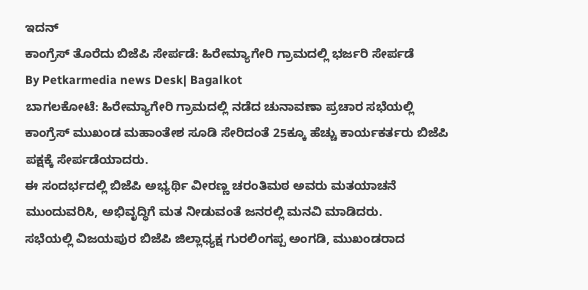ಇದನ್
ಕಾಂಗ್ರೆಸ್ ತೊರೆದು ಬಿಜೆಪಿ ಸೇರ್ಪಡೆ: ಹಿರೇಮ್ಯಾಗೇರಿ ಗ್ರಾಮದಲ್ಲಿ ಭರ್ಜರಿ ಸೇರ್ಪಡೆ
By Petkarmedia news Desk| Bagalkot
ಬಾಗಲಕೋಟೆ: ಹಿರೇಮ್ಯಾಗೇರಿ ಗ್ರಾಮದಲ್ಲಿ ನಡೆದ ಚುನಾವಣಾ ಪ್ರಚಾರ ಸಭೆಯಲ್ಲಿ ಕಾಂಗ್ರೆಸ್ ಮುಖಂಡ ಮಹಾಂತೇಶ ಸೂಡಿ ಸೇರಿದಂತೆ 25ಕ್ಕೂ ಹೆಚ್ಚು ಕಾರ್ಯಕರ್ತರು ಬಿಜೆಪಿ ಪಕ್ಷಕ್ಕೆ ಸೇರ್ಪಡೆಯಾದರು.
ಈ ಸಂದರ್ಭದಲ್ಲಿ ಬಿಜೆಪಿ ಅಭ್ಯರ್ಥಿ ವೀರಣ್ಣ ಚರಂತಿಮಠ ಅವರು ಮತಯಾಚನೆ ಮುಂದುವರಿಸಿ, ಅಭಿವೃದ್ಧಿಗೆ ಮತ ನೀಡುವಂತೆ ಜನರಲ್ಲಿ ಮನವಿ ಮಾಡಿದರು.
ಸಭೆಯಲ್ಲಿ ವಿಜಯಪುರ ಬಿಜೆಪಿ ಜಿಲ್ಲಾಧ್ಯಕ್ಷ ಗುರಲಿಂಗಪ್ಪ ಅಂಗಡಿ, ಮುಖಂಡರಾದ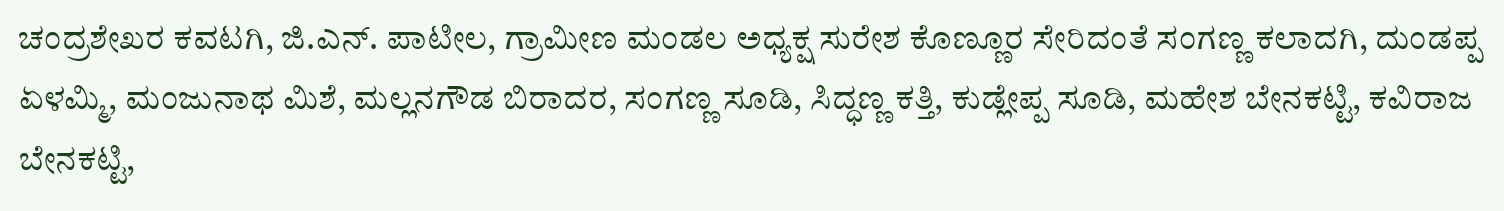ಚಂದ್ರಶೇಖರ ಕವಟಗಿ, ಜಿ.ಎನ್. ಪಾಟೀಲ, ಗ್ರಾಮೀಣ ಮಂಡಲ ಅಧ್ಯಕ್ಷ ಸುರೇಶ ಕೊಣ್ಣೂರ ಸೇರಿದಂತೆ ಸಂಗಣ್ಣ ಕಲಾದಗಿ, ದುಂಡಪ್ಪ ಏಳಮ್ಮಿ, ಮಂಜುನಾಥ ಮಿಶೆ, ಮಲ್ಲನಗೌಡ ಬಿರಾದರ, ಸಂಗಣ್ಣ ಸೂಡಿ, ಸಿದ್ಧಣ್ಣ ಕತ್ತಿ, ಕುಡ್ಲೇಪ್ಪ ಸೂಡಿ, ಮಹೇಶ ಬೇನಕಟ್ಟಿ, ಕವಿರಾಜ ಬೇನಕಟ್ಟಿ,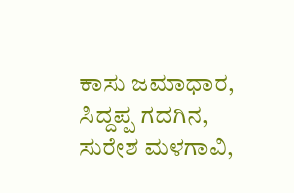ಕಾಸು ಜಮಾಧಾರ, ಸಿದ್ದಪ್ಪ ಗದಗಿನ, ಸುರೇಶ ಮಳಗಾವಿ,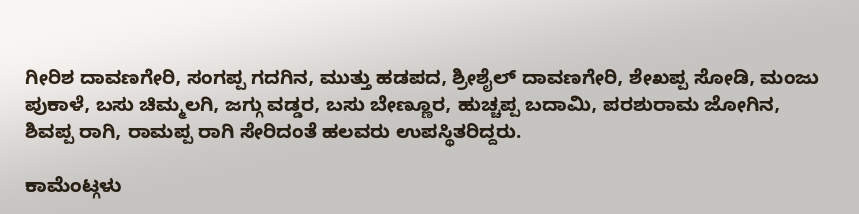ಗೀರಿಶ ದಾವಣಗೇರಿ, ಸಂಗಪ್ಪ ಗದಗಿನ, ಮುತ್ತು ಹಡಪದ, ಶ್ರೀಶೈಲ್ ದಾವಣಗೇರಿ, ಶೇಖಪ್ಪ ಸೋಡಿ, ಮಂಜು ಪುಕಾಳೆ, ಬಸು ಚಿಮ್ಮಲಗಿ, ಜಗ್ಗು ವಡ್ಡರ, ಬಸು ಬೇಣ್ಣೂರ, ಹುಚ್ಚಪ್ಪ ಬದಾಮಿ, ಪರಶುರಾಮ ಜೋಗಿನ, ಶಿವಪ್ಪ ರಾಗಿ, ರಾಮಪ್ಪ ರಾಗಿ ಸೇರಿದಂತೆ ಹಲವರು ಉಪಸ್ಥಿತರಿದ್ದರು.

ಕಾಮೆಂಟ್ಗಳು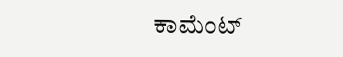ಕಾಮೆಂಟ್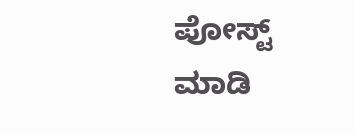ಪೋಸ್ಟ್ ಮಾಡಿ